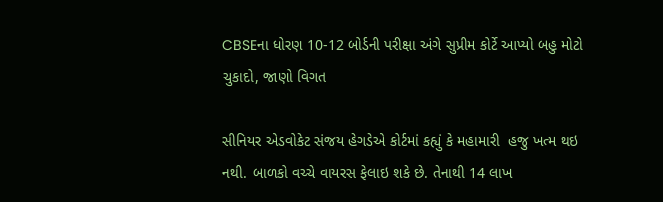CBSEના ધોરણ 10-12 બોર્ડની પરીક્ષા અંગે સુપ્રીમ કોર્ટે આપ્યો બહુ મોટો ચુકાદો, જાણો વિગત

સીનિયર એડવોકેટ સંજય હેગડેએ કોર્ટમાં કહ્યું કે મહામારી  હજુ ખત્મ થઇ નથી. બાળકો વચ્ચે વાયરસ ફેલાઇ શકે છે. તેનાથી 14 લાખ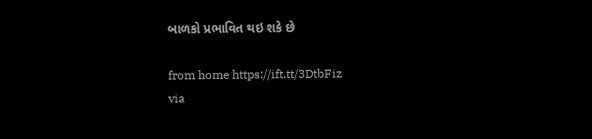બાળકો પ્રભાવિત થઇ શકે છે

from home https://ift.tt/3DtbFiz
via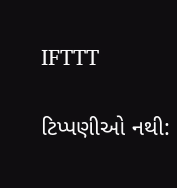IFTTT

ટિપ્પણીઓ નથી: